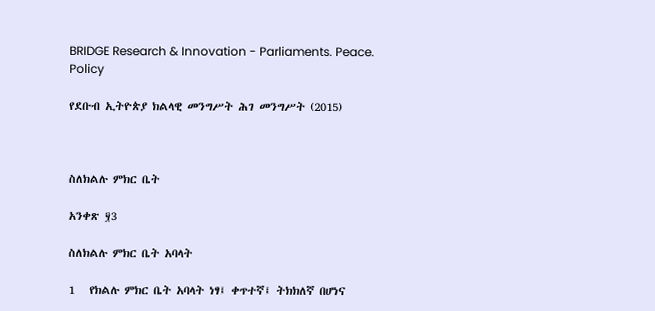BRIDGE Research & Innovation - Parliaments. Peace. Policy

የደቡብ ኢትዮጵያ ክልላዊ መንግሥት ሕገ መንግሥት (2015)



ስለክልሉ ምክር ቤት

አንቀጽ ፶3

ስለክልሉ ምክር ቤት አባላት

1   የክልሉ ምክር ቤት አባላት ነፃ፤ ቀጥተኛ፤ ትክክለኛ በሆነና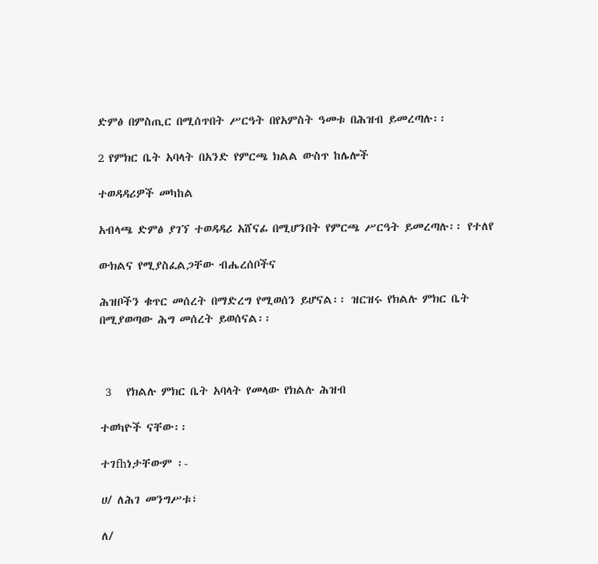ድምፅ በምስጢር በሚሰጥበት ሥርዓት በየአምስት ዓመቱ በሕዝብ ይመረጣሉ፡፡

2 የምክር ቤት አባላት በአንድ የምርጫ ክልል ውስጥ ከሌሎች

ተወዳዳሪዎች መካከል

አብላጫ ድምፅ ያገኘ ተወዳዳሪ አሸናፊ በሚሆንበት የምርጫ ሥርዓት ይመረጣሉ፡፡ የተለየ

ውክልና የሚያስፈልጋቸው ብሔረሰቦችና

ሕዝቦችን ቁጥር መሰረት በማድረግ የሚወሰን ይሆናል፡፡ ዝርዝሩ የክልሉ ምክር ቤት በሚያወጣው ሕግ መሰረት ይወሰናል፡፡



 3   የክልሉ ምክር ቤት አባላት የመላው የክልሉ ሕዝብ

ተወካዮች ናቸው፡፡

ተገfhነታቸውም ፡-

ሀ/ ለሕገ መንግሥቱ፣

ለ/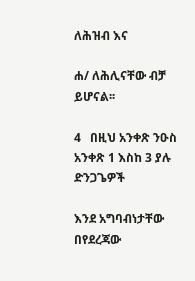ለሕዝብ እና

ሐ/ ለሕሊናቸው ብቻ ይሆናል፡፡

4   በዚህ አንቀጽ ንዑስ አንቀጽ 1 እስከ 3 ያሉ ድንጋጌዎች

እንደ አግባብነታቸው በየደረጃው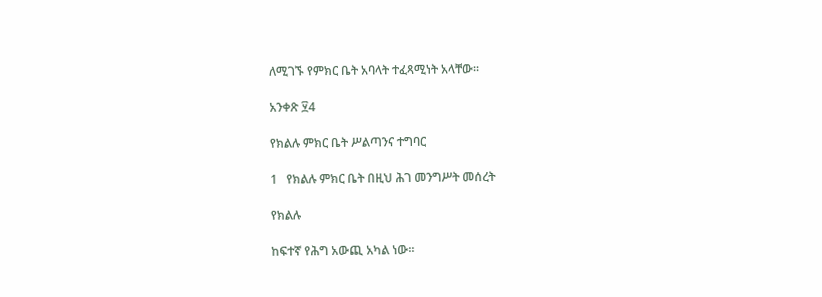ለሚገኙ የምክር ቤት አባላት ተፈጻሚነት አላቸው፡፡

አንቀጽ ፶4

የክልሉ ምክር ቤት ሥልጣንና ተግባር

1   የክልሉ ምክር ቤት በዚህ ሕገ መንግሥት መሰረት

የክልሉ

ከፍተኛ የሕግ አውጪ አካል ነው፡፡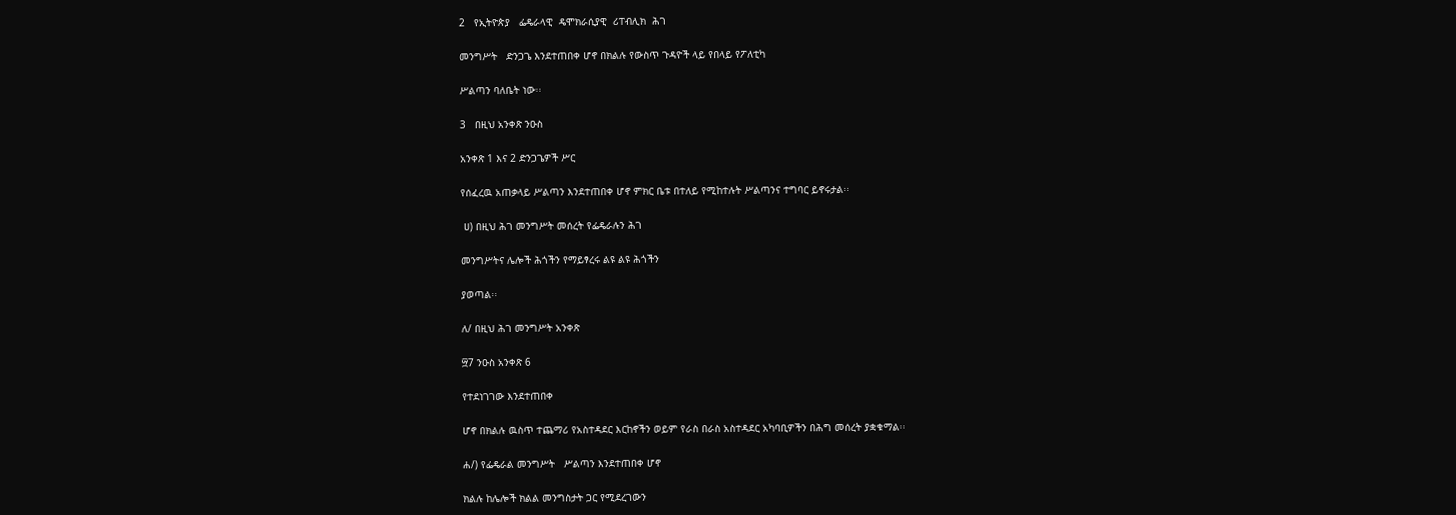2   የኢትዮጵያ   ፌዴራላዊ  ዴሞክራሲያዊ  ሪፐብሊክ  ሕገ

መንግሥት   ድንጋጌ እንደተጠበቀ ሆኖ በክልሉ የውስጥ ጉዳዮች ላይ የበላይ የፖለቲካ

ሥልጣን ባለቤት ነው፡፡

3   በዚህ አንቀጽ ንዑስ

አንቀጽ 1 እና 2 ድንጋጌዎች ሥር

የሰፈረዉ አጠቃላይ ሥልጣን እንደተጠበቀ ሆኖ ምክር ቤቱ በተለይ የሚከተሉት ሥልጣንና ተግባር ይኖሩታል፡፡

 ሀ) በዚህ ሕገ መንግሥት መሰረት የፌዴራሉን ሕገ

መንግሥትና ሌሎች ሕጎችን የማይፃረሩ ልዩ ልዩ ሕጎችን

ያወጣል፡፡

ለ/ በዚህ ሕገ መንግሥት አንቀጽ

፵7 ንዑስ አንቀጽ 6

የተደነገገው እንደተጠበቀ

ሆኖ በክልሉ ዉስጥ ተጨማሪ የአስተዳደር እርከኖችን ወይም የራስ በራስ አስተዳደር አካባቢዎችን በሕግ መሰረት ያቋቁማል፡፡

ሐ/) የፌዴራል መንግሥት   ሥልጣን እንደተጠበቀ ሆኖ

ክልሉ ከሌሎች ክልል መንግስታት ጋር የሚደረገውን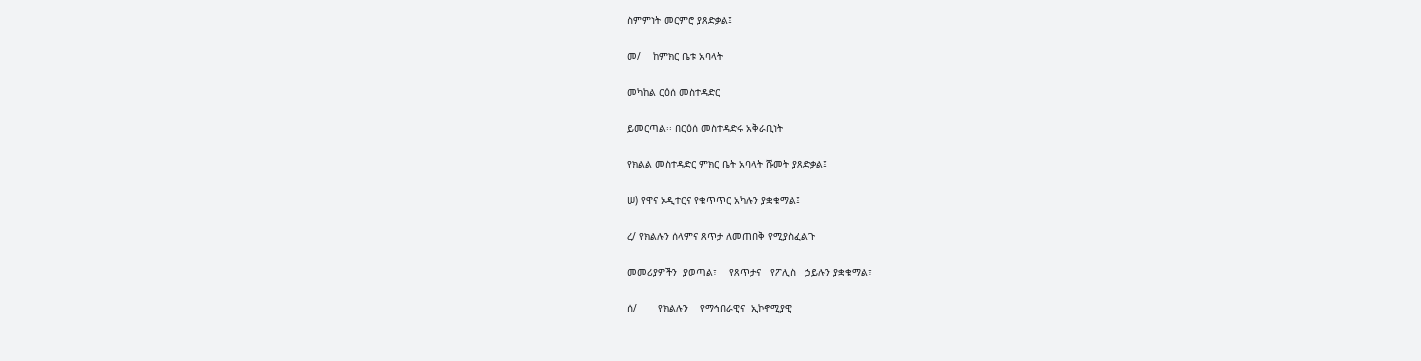ስምምነት መርምሮ ያጸድቃል፤

መ/    ከምክር ቤቱ አባላት

መካከል ርዕሰ መስተዳድር

ይመርጣል፡፡ በርዕሰ መስተዳድሩ አቅራቢነት

የክልል መስተዳድር ምክር ቤት አባላት ሹመት ያጸድቃል፤

ሠ) የዋና ኦዲተርና የቁጥጥር አካሉን ያቋቁማል፤

ረ/ የክልሉን ሰላምና ጸጥታ ለመጠበቅ የሚያስፈልጉ

መመሪያዎችን  ያወጣል፣    የጸጥታና   የፖሊስ   ኃይሉን ያቋቁማል፣

ሰ/       የክልሉን    የማኅበራዊና  ኢኮኖሚያዊ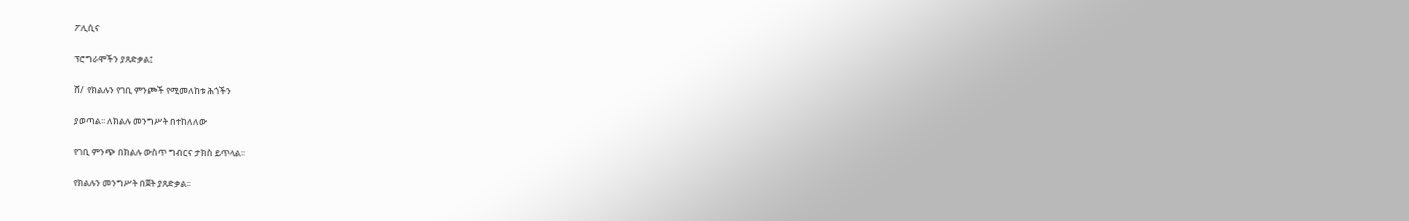ፖሊሲና

ፕሮግራሞችን ያጸድቃል፤

ሸ/  የክልሉን የገቢ ምንጮች የሚመለከቱ ሕጎችን

ያወጣል፡፡ ለክልሉ መንግሥት በተከለለው

የገቢ ምንጭ በክልሉ ውስጥ ግብርና ታክስ ይጥላል፡፡

የክልሉን መንግሥት በጀት ያጸድቃል፡፡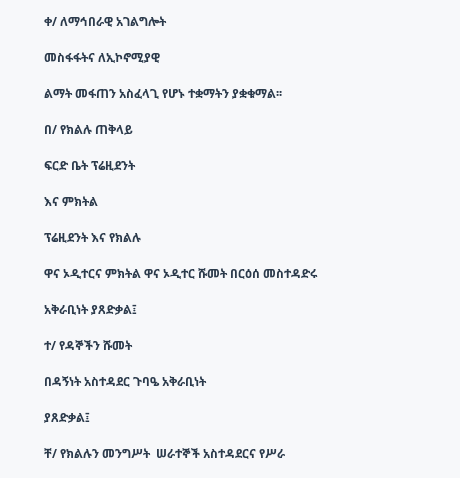ቀ/ ለማኅበራዊ አገልግሎት

መስፋፋትና ለኢኮኖሚያዊ

ልማት መፋጠን አስፈላጊ የሆኑ ተቋማትን ያቋቁማል፡፡

በ/ የክልሉ ጠቅላይ

ፍርድ ቤት ፕሬዚደንት

እና ምክትል

ፕሬዚደንት እና የክልሉ

ዋና ኦዲተርና ምክትል ዋና ኦዲተር ሹመት በርዕሰ መስተዳድሩ

አቅራቢነት ያጸድቃል፤

ተ/ የዳኞችን ሹመት

በዳኝነት አስተዳደር ጉባዔ አቅራቢነት

ያጸድቃል፤

ቸ/ የክልሉን መንግሥት  ሠራተኞች አስተዳደርና የሥራ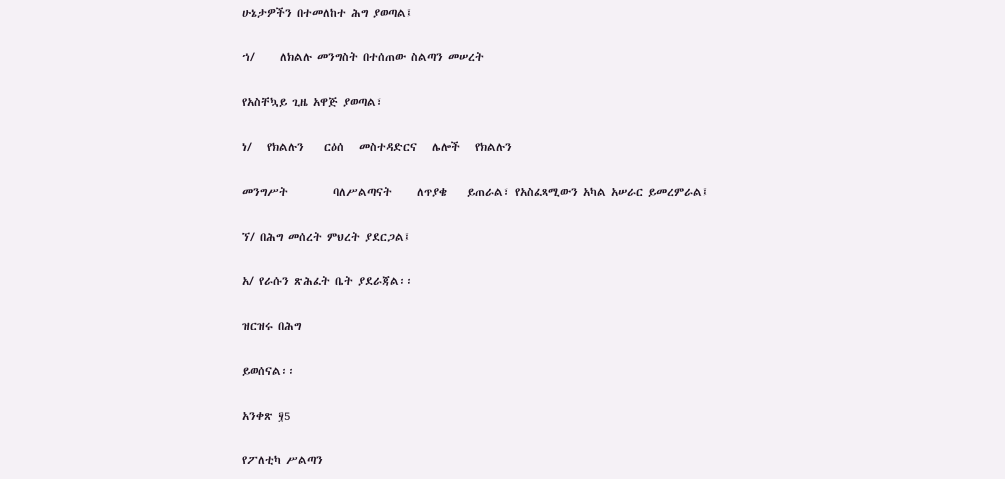ሁኔታዎችን በተመለከተ ሕግ ያወጣል፤

ኀ/     ለክልሉ መንግስት በተሰጠው ስልጣን መሠረት

የአስቸኳይ ጊዜ አዋጅ ያወጣል፣

ነ/   የክልሉን    ርዕሰ   መስተዳድርና   ሌሎች   የክልሉን

መንግሥት         ባለሥልጣናት     ለጥያቄ    ይጠራል፣ የአስፈጻሚውን አካል አሠራር ይመረምራል፤

ኘ/ በሕግ መሰረት ምህረት ያደርጋል፤

አ/ የራሱን ጽሕፈት ቤት ያደራጃል፡፡

ዝርዝሩ በሕግ

ይወሰናል፡፡

አንቀጽ ፶5

የፖለቲካ ሥልጣን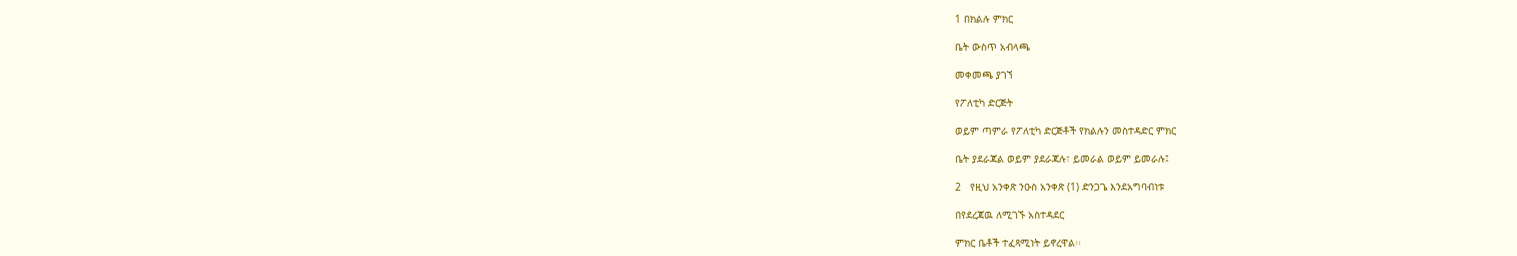1 በክልሉ ምክር

ቤት ውስጥ አብላጫ

መቀመጫ ያገኘ

የፖለቲካ ድርጅት

ወይም ጣምራ የፖለቲካ ድርጅቶች የክልሉን መስተዳድር ምክር

ቤት ያደራጃል ወይም ያደራጃሉ፣ ይመራል ወይም ይመራሉ፤

2   የዚህ አንቀጽ ንዑስ አንቀጽ (1) ድንጋጌ እንደአግባብነቱ

በየደረጃዉ ለሚገኙ አስተዳደር

ምክር ቤቶች ተፈጻሚነት ይኖረዋል፡፡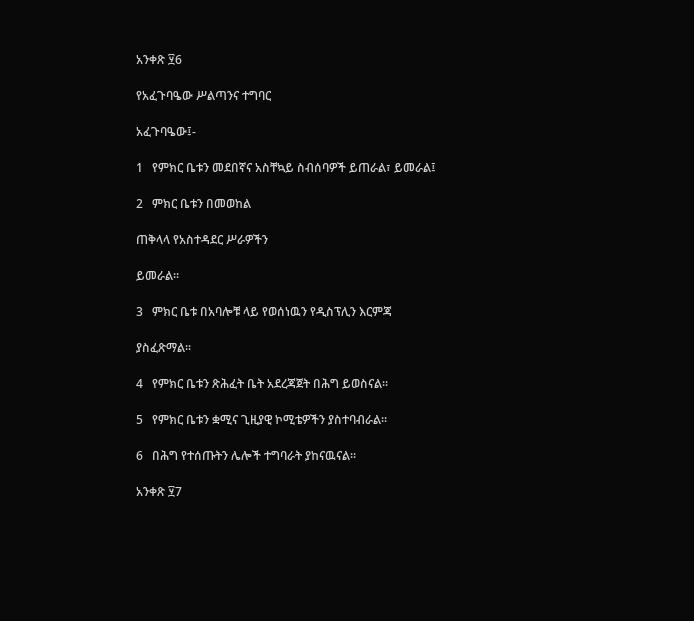አንቀጽ ፶6

የአፈጉባዔው ሥልጣንና ተግባር

አፈጉባዔው፤-

1   የምክር ቤቱን መደበኛና አስቸኳይ ስብሰባዎች ይጠራል፣ ይመራል፤

2   ምክር ቤቱን በመወከል

ጠቅላላ የአስተዳደር ሥራዎችን

ይመራል፡፡

3   ምክር ቤቱ በአባሎቹ ላይ የወሰነዉን የዲስፕሊን እርምጃ

ያስፈጽማል፡፡

4   የምክር ቤቱን ጽሕፈት ቤት አደረጃጀት በሕግ ይወስናል፡፡

5   የምክር ቤቱን ቋሚና ጊዚያዊ ኮሚቴዎችን ያስተባብራል፡፡

6   በሕግ የተሰጡትን ሌሎች ተግባራት ያከናዉናል፡፡

አንቀጽ ፶7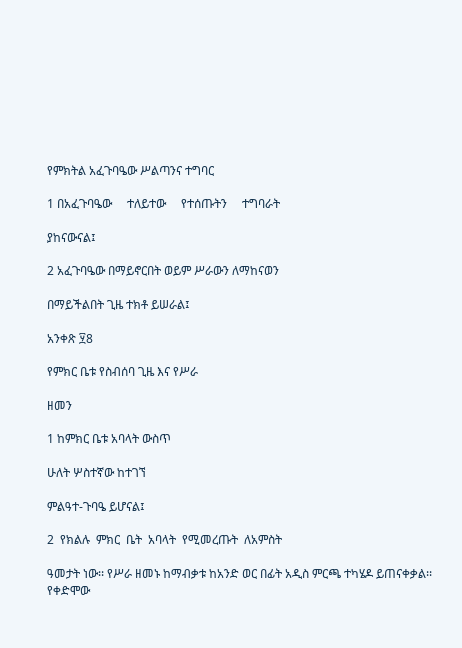የምክትል አፈጉባዔው ሥልጣንና ተግባር

1 በአፈጉባዔው     ተለይተው     የተሰጡትን     ተግባራት

ያከናውናል፤

2 አፈጉባዔው በማይኖርበት ወይም ሥራውን ለማከናወን

በማይችልበት ጊዜ ተክቶ ይሠራል፤

አንቀጽ ፶8

የምክር ቤቱ የስብሰባ ጊዜ እና የሥራ

ዘመን

1 ከምክር ቤቱ አባላት ውስጥ

ሁለት ሦስተኛው ከተገኘ

ምልዓተ-ጉባዔ ይሆናል፤

2  የክልሉ  ምክር  ቤት  አባላት  የሚመረጡት  ለአምስት

ዓመታት ነው፡፡ የሥራ ዘመኑ ከማብቃቱ ከአንድ ወር በፊት አዲስ ምርጫ ተካሄዶ ይጠናቀቃል፡፡ የቀድሞው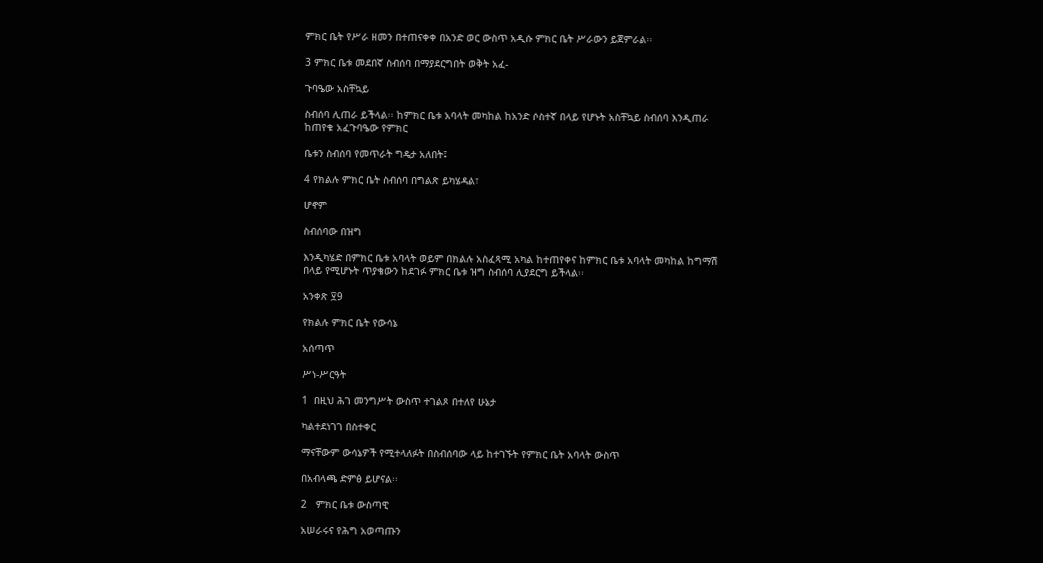ምክር ቤት የሥራ ዘመን በተጠናቀቀ በአንድ ወር ውስጥ አዲሱ ምክር ቤት ሥራውን ይጀምራል፡፡

3 ምክር ቤቱ መደበኛ ስብሰባ በማያደርግበት ወቅት አፈ-

ጉባዔው አስቸኳይ

ስብሰባ ሊጠራ ይችላል፡፡ ከምክር ቤቱ አባላት መካከል ከአንድ ሶስተኛ በላይ የሆኑት አስቸኳይ ስብሰባ እንዲጠራ ከጠየቁ አፈጉባዔው የምክር

ቤቱን ስብሰባ የመጥራት ግዴታ አለበት፤

4 የክልሉ ምክር ቤት ስብሰባ በግልጽ ይካሄዳል፣

ሆኖም

ስብሰባው በዝግ

እንዲካሄድ በምክር ቤቱ አባላት ወይም በክልሉ አስፈጻሚ አካል ከተጠየቀና ከምክር ቤቱ አባላት መካከል ከግማሽ በላይ የሚሆኑት ጥያቄውን ከደገፉ ምክር ቤቱ ዝግ ስብሰባ ሊያደርግ ይችላል፡፡

አንቀጽ ፶9

የክልሉ ምክር ቤት የውሳኔ

አሰጣጥ

ሥነ-ሥርዓት

1  በዚህ ሕገ መንግሥት ውስጥ ተገልጾ በተለየ ሁኔታ

ካልተደነገገ በስተቀር

ማናቸውም ውሳኔዎች የሚተላለፉት በስብሰባው ላይ ከተገኙት የምክር ቤት አባላት ውስጥ

በአብላጫ ድምፅ ይሆናል፡፡

2   ምክር ቤቱ ውስጣዊ

አሠራሩና የሕግ አወጣጡን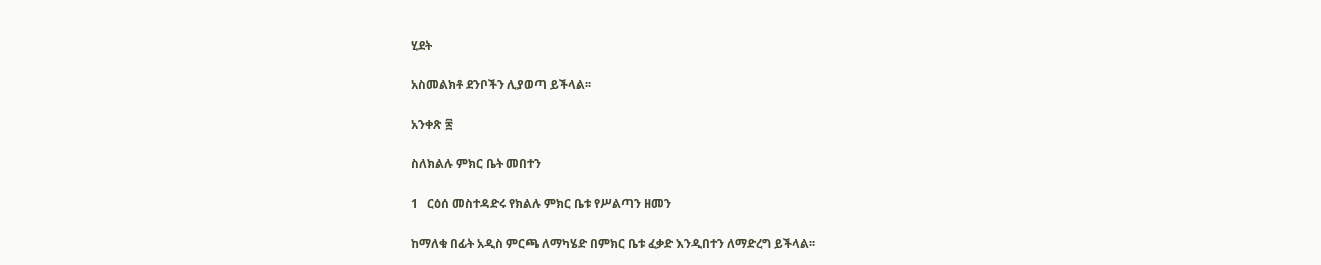ሂደት

አስመልክቶ ደንቦችን ሊያወጣ ይችላል፡፡

አንቀጽ ፷

ስለክልሉ ምክር ቤት መበተን

1   ርዕሰ መስተዳድሩ የክልሉ ምክር ቤቱ የሥልጣን ዘመን

ከማለቁ በፊት አዲስ ምርጫ ለማካሄድ በምክር ቤቱ ፈቃድ እንዲበተን ለማድረግ ይችላል፡፡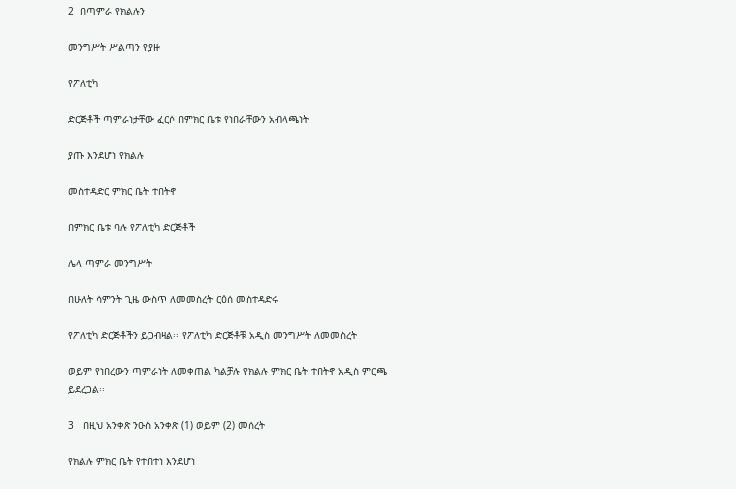2  በጣምራ የክልሉን

መንግሥት ሥልጣን የያዙ

የፖለቲካ

ድርጅቶች ጣምራነታቸው ፈርሶ በምክር ቤቱ የነበራቸውን አብላጫነት

ያጡ እንደሆነ የክልሉ

መስተዳድር ምክር ቤት ተበትኖ

በምክር ቤቱ ባሉ የፖለቲካ ድርጅቶች

ሌላ ጣምራ መንግሥት

በሁለት ሳምንት ጊዜ ውስጥ ለመመስረት ርዕሰ መስተዳድሩ

የፖለቲካ ድርጅቶችን ይጋብዛል፡፡ የፖለቲካ ድርጅቶቹ አዲስ መንግሥት ለመመስረት

ወይም የነበረውን ጣምራነት ለመቀጠል ካልቻሉ የክልሉ ምክር ቤት ተበትኖ አዲስ ምርጫ ይደረጋል፡፡

3   በዚህ አንቀጽ ንዑስ አንቀጽ (1) ወይም (2) መሰረት

የክልሉ ምክር ቤት የተበተነ እንደሆነ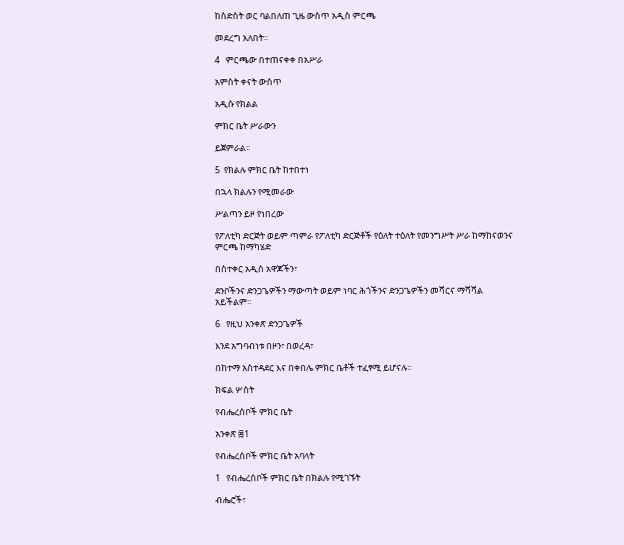ከስድስት ወር ባልበለጠ ጊዜ ውስጥ አዲስ ምርጫ

መደረግ አለበት፡፡

4   ምርጫው በተጠናቀቀ በአሥራ

አምስት ቀናት ውስጥ

አዲሱ የክልል

ምክር ቤት ሥራውን

ይጀምራል፡፡

5  የክልሉ ምክር ቤት ከተበተነ

በኋላ ክልሉን የሚመራው

ሥልጣን ይዞ የነበረው

የፖለቲካ ድርጅት ወይም ጣምራ የፖለቲካ ድርጅቶች የዕለት ተዕለት የመንግሥት ሥራ ከማከናወንና ምርጫ ከማካሄድ

በስተቀር አዲስ አዋጆችን፣

ደንቦችንና ድንጋጌዎችን ማውጣት ወይም ነባር ሕጎችንና ድንጋጌዎችን መሻርና ማሻሻል አይችልም፡፡

6   የዚህ አንቀጽ ድንጋጌዎች

እንደ አግባብነቱ በዞን፣ በወረዳ፣

በከተማ አስተዳደር እና በቀበሌ ምክር ቤቶች ተፈፃሚ ይሆናሉ፡፡

ክፍል ሦስት

የብሔረሰቦች ምክር ቤት

አንቀጽ ፷1

የብሔረሰቦች ምክር ቤት አባላት

1   የብሔረሰቦች ምክር ቤት በክልሉ የሚገኙት

ብሔሮች፣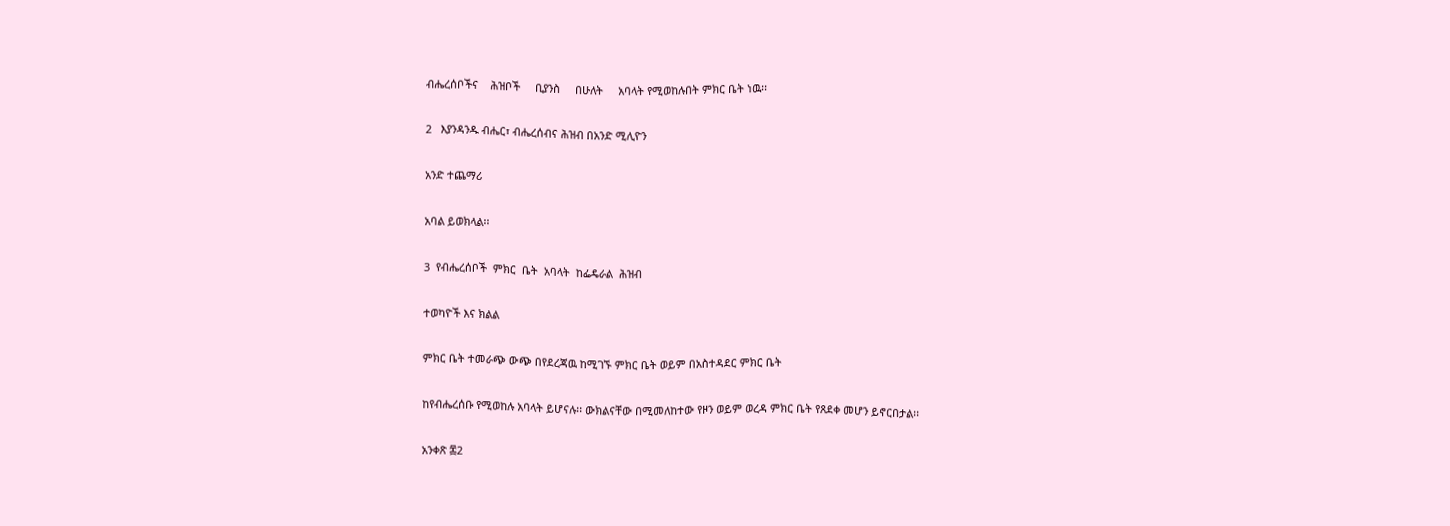ብሔረሰቦችና    ሕዝቦች     ቢያንስ     በሁለት     አባላት የሚወከሉበት ምክር ቤት ነዉ፡፡

2   እያንዳንዱ ብሔር፣ ብሔረሰብና ሕዝብ በአንድ ሚሊዮን

አንድ ተጨማሪ

አባል ይወክላል፡፡

3  የብሔረሰቦች  ምክር  ቤት  አባላት  ከፌዴራል  ሕዝብ

ተወካዮች እና ክልል

ምክር ቤት ተመራጭ ውጭ በየደረጃዉ ከሚገኙ ምክር ቤት ወይም በአስተዳደር ምክር ቤት

ከየብሔረሰቡ የሚወከሉ አባላት ይሆናሉ፡፡ ውክልናቸው በሚመለከተው የዞን ወይም ወረዳ ምክር ቤት የጸደቀ መሆን ይኖርበታል፡፡

አንቀጽ ፷2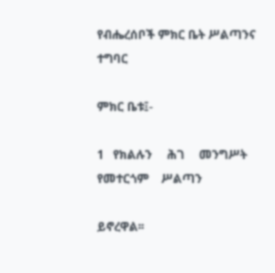የብሔረሰቦች ምክር ቤት ሥልጣንና ተግባር

ምክር ቤቱ፤-

1   የክልሉን     ሕገ     መንግሥት    የመተርጎም    ሥልጣን

ይኖረዋል፡፡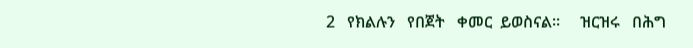2   የክልሉን   የበጀት   ቀመር  ይወስናል፡፡     ዝርዝሩ   በሕግ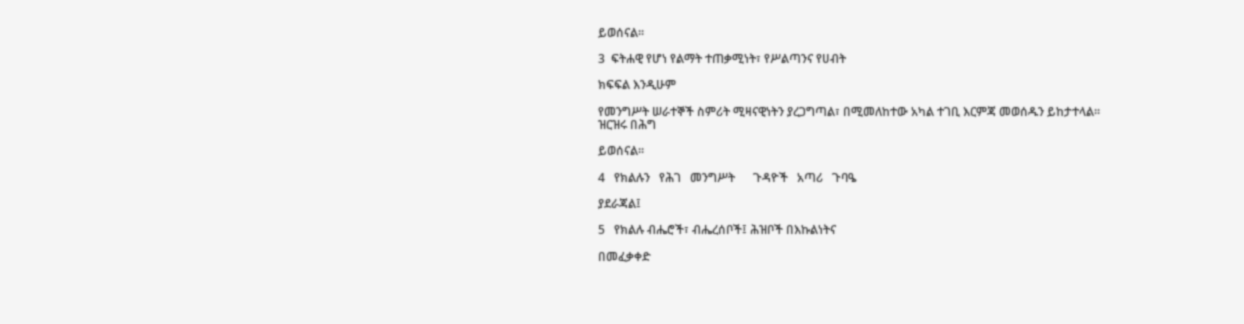ይወሰናል፡፡

3  ፍትሐዊ የሆነ የልማት ተጠቃሚነት፣ የሥልጣንና የሀብት

ክፍፍል እንዲሁም

የመንግሥት ሠራተኞች ስምሪት ሚዛናዊነትን ያረጋግጣል፣ በሚመለከተው አካል ተገቢ እርምጃ መወሰዱን ይከታተላል፡፡ ዝርዝሩ በሕግ

ይወሰናል፡፡

4   የክልሉን   የሕገ   መንግሥት      ጉዳዮች   አጣሪ   ጉባዔ

ያደራጃል፤

5   የክልሉ ብሔሮች፣ ብሔረሰቦች፤ ሕዝቦች በእኩልነትና

በመፈቃቀድ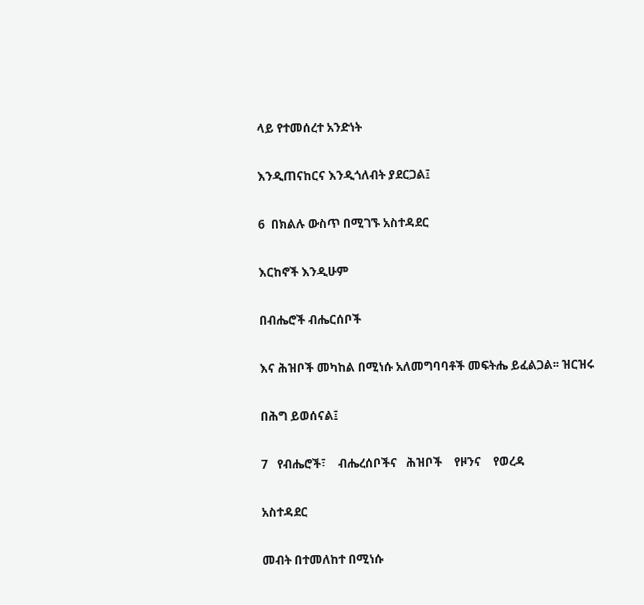ላይ የተመሰረተ አንድነት

እንዲጠናከርና እንዲጎለብት ያደርጋል፤

6  በክልሉ ውስጥ በሚገኙ አስተዳደር

እርከኖች እንዲሁም

በብሔሮች ብሔርሰቦች

እና ሕዝቦች መካከል በሚነሱ አለመግባባቶች መፍትሔ ይፈልጋል፡፡ ዝርዝሩ

በሕግ ይወሰናል፤

7   የብሔሮች፣    ብሔረሰቦችና   ሕዝቦች    የዞንና    የወረዳ

አስተዳደር

መብት በተመለከተ በሚነሱ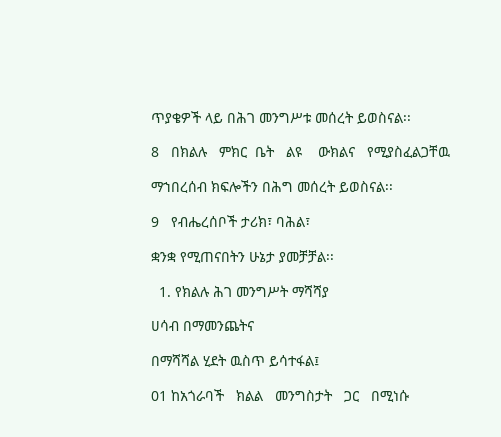ጥያቄዎች ላይ በሕገ መንግሥቱ መሰረት ይወስናል፡፡

8   በክልሉ   ምክር  ቤት   ልዩ    ውክልና   የሚያስፈልጋቸዉ

ማኀበረሰብ ክፍሎችን በሕግ መሰረት ይወስናል፡፡

9   የብሔረሰቦች ታሪክ፣ ባሕል፣

ቋንቋ የሚጠናበትን ሁኔታ ያመቻቻል፡፡

  1. የክልሉ ሕገ መንግሥት ማሻሻያ

ሀሳብ በማመንጨትና

በማሻሻል ሂደት ዉስጥ ይሳተፋል፤

01 ከአጎራባች   ክልል   መንግስታት   ጋር   በሚነሱ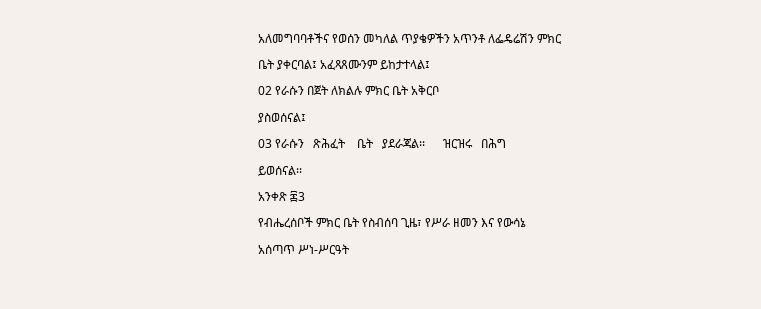አለመግባባቶችና የወሰን መካለል ጥያቄዎችን አጥንቶ ለፌዴሬሽን ምክር

ቤት ያቀርባል፤ አፈጻጸሙንም ይከታተላል፤

02 የራሱን በጀት ለክልሉ ምክር ቤት አቅርቦ

ያስወሰናል፤

03 የራሱን   ጽሕፈት    ቤት   ያደራጃል፡፡      ዝርዝሩ   በሕግ

ይወሰናል፡፡

አንቀጽ ፷3

የብሔረሰቦች ምክር ቤት የስብሰባ ጊዜ፣ የሥራ ዘመን እና የውሳኔ

አሰጣጥ ሥነ-ሥርዓት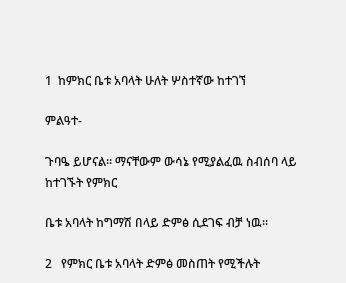1  ከምክር ቤቱ አባላት ሁለት ሦስተኛው ከተገኘ

ምልዓተ-

ጉባዔ ይሆናል፡፡ ማናቸውም ውሳኔ የሚያልፈዉ ስብሰባ ላይ ከተገኙት የምክር

ቤቱ አባላት ከግማሽ በላይ ድምፅ ሲደገፍ ብቻ ነዉ፡፡

2   የምክር ቤቱ አባላት ድምፅ መስጠት የሚችሉት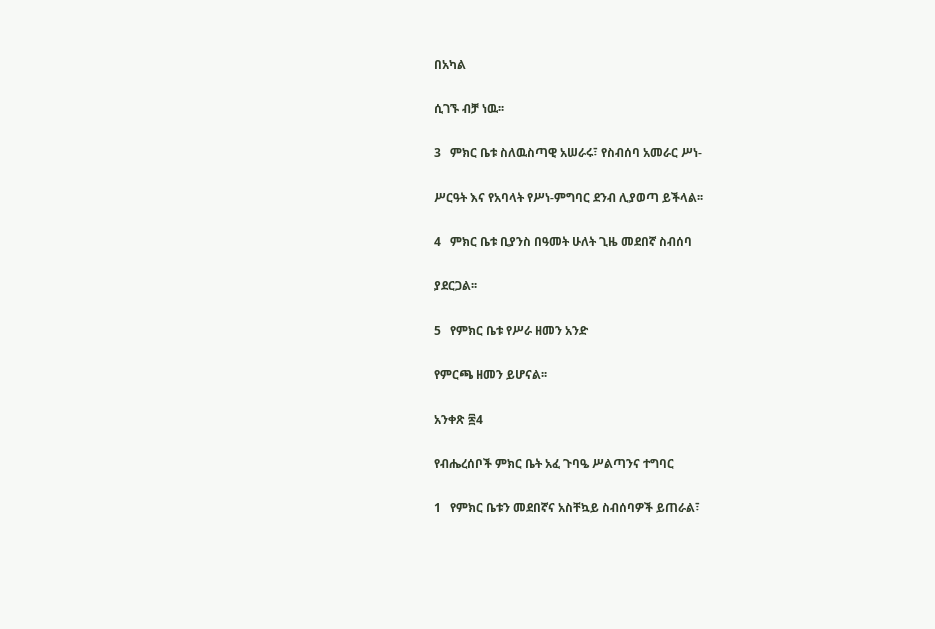በአካል

ሲገኙ ብቻ ነዉ፡፡

3   ምክር ቤቱ ስለዉስጣዊ አሠራሩ፣ የስብሰባ አመራር ሥነ-

ሥርዓት እና የአባላት የሥነ-ምግባር ደንብ ሊያወጣ ይችላል፡፡

4   ምክር ቤቱ ቢያንስ በዓመት ሁለት ጊዜ መደበኛ ስብሰባ

ያደርጋል፡፡

5   የምክር ቤቱ የሥራ ዘመን አንድ

የምርጫ ዘመን ይሆናል፡፡

አንቀጽ ፷4

የብሔረሰቦች ምክር ቤት አፈ ጉባዔ ሥልጣንና ተግባር

1   የምክር ቤቱን መደበኛና አስቸኳይ ስብሰባዎች ይጠራል፣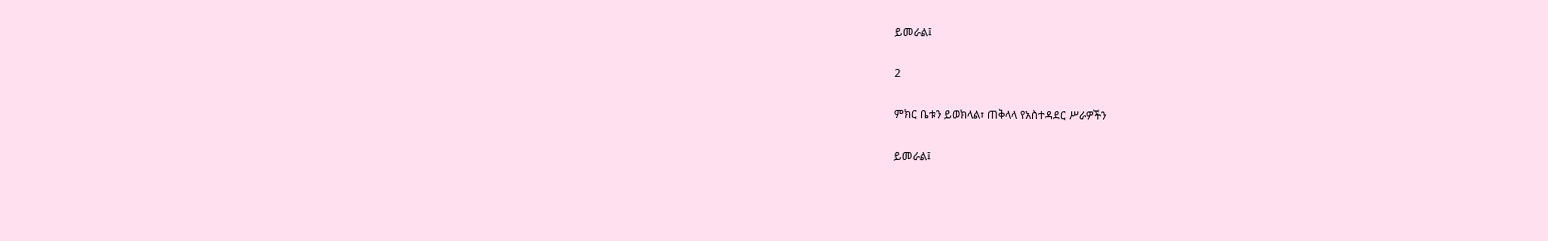ይመራል፤

2

ምክር ቤቱን ይወክላል፣ ጠቅላላ የአስተዳደር ሥራዎችን

ይመራል፤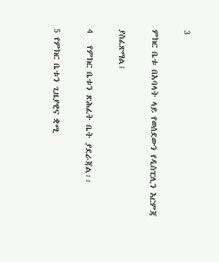3

ምክር ቤቱ በአባላት ላይ የወሰደውን የዲስፒሊን እርምጃ

ያስፈጽማል፤

4   የምክር ቤቱን ጽሕፈት ቤት ያደራጃል፡፡

5 የምክር ቤቱን ጊዜያዊና ቋሚ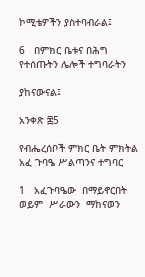ኮሚቴዎችን ያስተባብራል፤

6   በምክር ቤቱና በሕግ የተሰጡትን ሌሎች ተግባራትን

ያከናውናል፤

አንቀጽ ፷5

የብሔረሰቦች ምክር ቤት ምክትል አፈ ጉባዔ ሥልጣንና ተግባር

1   አፈጉባዔው  በማይኖርበት  ወይም  ሥራውን  ማከናወን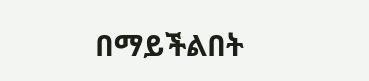በማይችልበት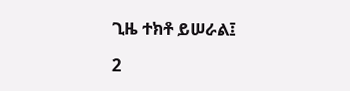ጊዜ ተክቶ ይሠራል፤

2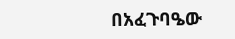በአፈጉባዔው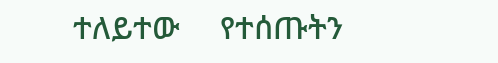ተለይተው     የተሰጡትን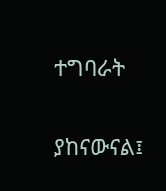ተግባራት

ያከናውናል፤